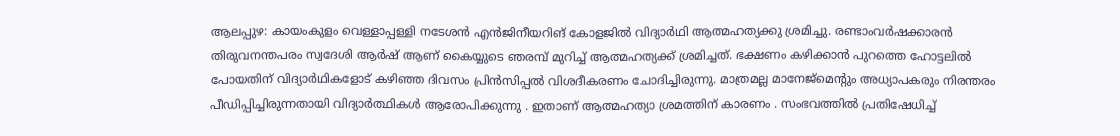ആലപ്പുഴ: കായംകുളം വെള്ളാപ്പള്ളി നടേശന്‍ എന്‍ജിനീയറിങ് കോളജില്‍ വിദ്യാര്‍ഥി ആത്മഹത്യക്കു ശ്രമിച്ചു. രണ്ടാംവര്‍ഷക്കാരന്‍ തിരുവനന്തപരം സ്വദേശി ആര്‍ഷ് ആണ് കൈയ്യുടെ ഞരമ്പ് മുറിച്ച് ആത്മഹത്യക്ക് ശ്രമിച്ചത്. ഭക്ഷണം കഴിക്കാന്‍ പുറത്തെ ഹോട്ടലില്‍ പോയതിന് വിദ്യാര്‍ഥികളോട് കഴിഞ്ഞ ദിവസം പ്രിൻസിപ്പൽ വിശദീകരണം ചോദിച്ചിരുന്നു. മാത്രമല്ല മാനേജ്മെന്റും അധ്യാപകരും നിരന്തരം പീഡിപ്പിച്ചിരുന്നതായി വിദ്യാർത്ഥികൾ ആരോപിക്കുന്നു . ഇതാണ് ആത്മഹത്യാ ശ്രമത്തിന് കാരണം . സംഭവത്തിൽ പ്രതിഷേധിച്ച്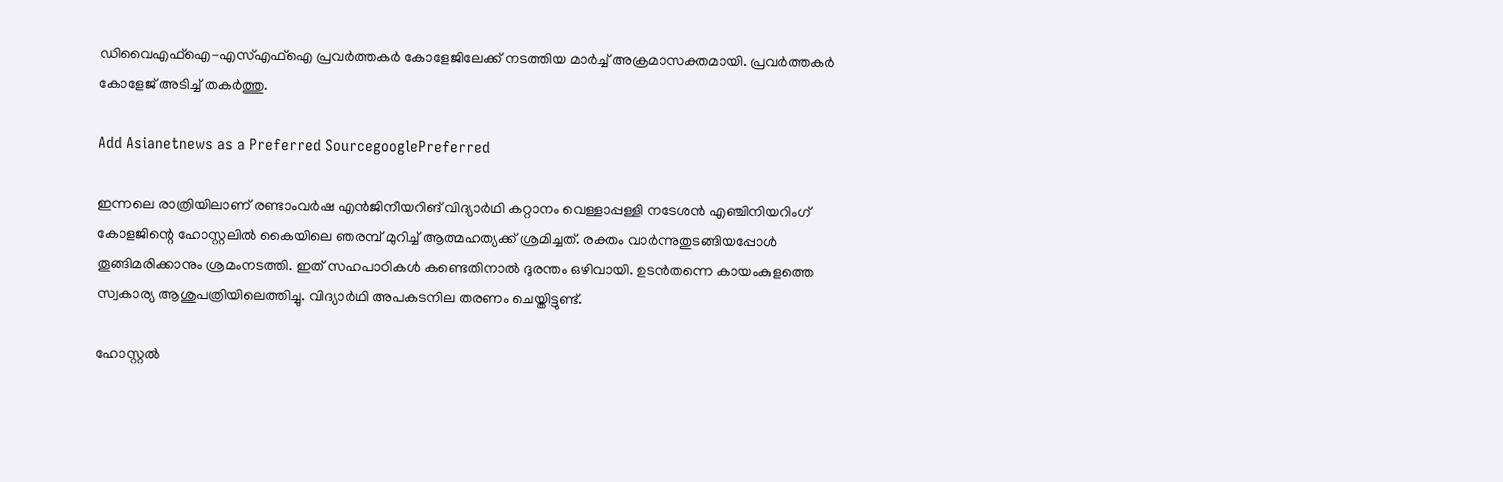ഡിവൈഎഫ്ഐ-എസ്എഫ്ഐ പ്രവർത്തകർ കോളേജിലേക്ക് നടത്തിയ മാർച്ച് അക്രമാസക്തമായി. പ്രവര്‍ത്തകര്‍ കോളേജ് അടിച്ച് തകർത്തു.

Add Asianetnews as a Preferred SourcegooglePreferred

ഇന്നലെ രാത്രിയിലാണ് രണ്ടാംവര്‍ഷ എന്‍ജിനീയറിങ് വിദ്യാര്‍ഥി കറ്റാനം വെള്ളാപ്പള്ളി നടേശൻ എഞ്ചിനിയറിംഗ് കോളജിന്റെ ഹോസ്റ്റലില്‍ കൈയിലെ ഞരമ്പ് മുറിച്ച് ആത്മഹത്യക്ക് ശ്രമിച്ചത്. രക്തം വാര്‍ന്നുതുടങ്ങിയപ്പോള്‍ തൂങ്ങിമരിക്കാനും ശ്രമംനടത്തി. ഇത് സഹപാഠികള്‍ കണ്ടെതിനാല്‍ ദുരന്തം ഒഴിവായി. ഉടന്‍തന്നെ കായംകുളത്തെ സ്വകാര്യ ആശുപത്രിയിലെത്തിച്ചു. വിദ്യാര്‍ഥി അപകടനില തരണം ചെയ്തിട്ടുണ്ട്.

ഹോസ്റ്റല്‍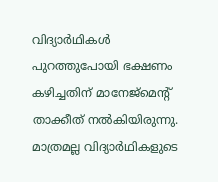വിദ്യാര്‍ഥികള്‍ പുറത്തുപോയി ഭക്ഷണം കഴിച്ചതിന് മാനേജ്മെന്‍റ് താക്കീത് നല്‍കിയിരുന്നു. മാത്രമല്ല വിദ്യാര്‍ഥികളുടെ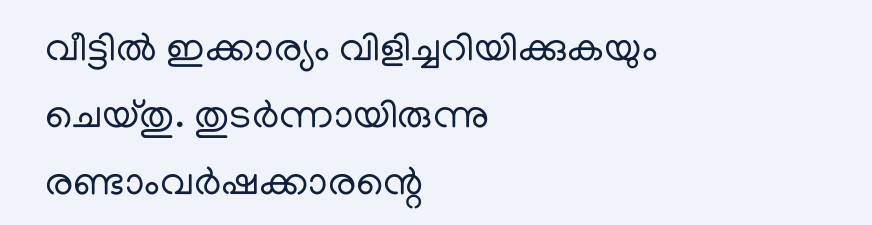വീട്ടില്‍ ഇക്കാര്യം വിളിച്ചറിയിക്കുകയും ചെയ്തു. തുടര്‍ന്നായിരുന്നു രണ്ടാംവര്‍ഷക്കാരന്റെ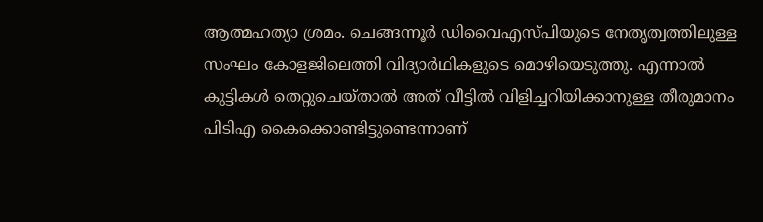ആത്മഹത്യാ ശ്രമം. ചെങ്ങന്നൂര്‍ ഡിവൈഎസ്പിയുടെ നേതൃത്വത്തിലുള്ള സംഘം കോളജിലെത്തി വിദ്യാര്‍ഥികളുടെ മൊഴിയെടുത്തു. എന്നാല്‍ കുട്ടികള്‍ തെറ്റുചെയ്താല്‍ അത് വീട്ടില്‍ വിളിച്ചറിയിക്കാനുള്ള തീരുമാനം പിടിഎ കൈക്കൊണ്ടിട്ടുണ്ടെന്നാണ്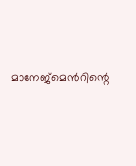മാനേജ്മെന്‍റിന്റെ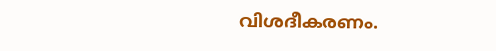വിശദീകരണം.